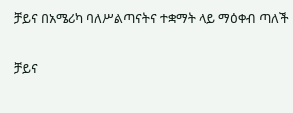ቻይና በአሜሪካ ባለሥልጣናትና ተቋማት ላይ ማዕቀብ ጣለች

ቻይና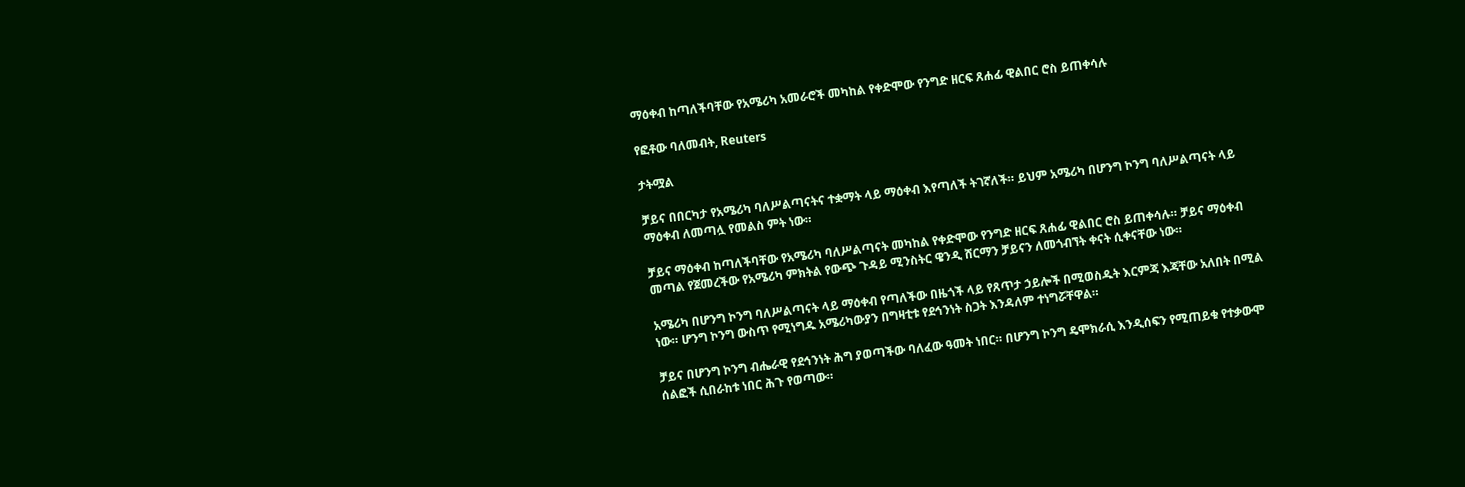ማዕቀብ ከጣለችባቸው የአሜሪካ አመራሮች መካከል የቀድሞው የንግድ ዘርፍ ጸሐፊ ዊልበር ሮስ ይጠቀሳሉ

የፎቶው ባለመብት, Reuters

ታትሟል

ቻይና በበርካታ የአሜሪካ ባለሥልጣናትና ተቋማት ላይ ማዕቀብ እየጣለች ትገኛለች። ይህም አሜሪካ በሆንግ ኮንግ ባለሥልጣናት ላይ ማዕቀብ ለመጣሏ የመልስ ምት ነው።

ቻይና ማዕቀብ ከጣለችባቸው የአሜሪካ ባለሥልጣናት መካከል የቀድሞው የንግድ ዘርፍ ጸሐፊ ዊልበር ሮስ ይጠቀሳሉ። ቻይና ማዕቀብ መጣል የጀመረችው የአሜሪካ ምክትል የውጭ ጉዳይ ሚንስትር ዌንዲ ሸርማን ቻይናን ለመጎብኘት ቀናት ሲቀናቸው ነው።

አሜሪካ በሆንግ ኮንግ ባለሥልጣናት ላይ ማዕቀብ የጣለችው በዜጎች ላይ የጸጥታ ኃይሎች በሚወስዱት እርምጃ እጃቸው አለበት በሚል ነው። ሆንግ ኮንግ ውስጥ የሚነግዱ አሜሪካውያን በግዛቲቱ የደኅንነት ስጋት እንዳለም ተነግሯቸዋል።

ቻይና በሆንግ ኮንግ ብሔራዊ የደኅንነት ሕግ ያወጣችው ባለፈው ዓመት ነበር። በሆንግ ኮንግ ዴሞክራሲ እንዲሰፍን የሚጠይቁ የተቃውሞ ሰልፎች ሲበራከቱ ነበር ሕጉ የወጣው።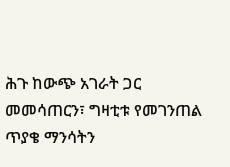ሕጉ ከውጭ አገራት ጋር መመሳጠርን፣ ግዛቲቱ የመገንጠል ጥያቄ ማንሳትን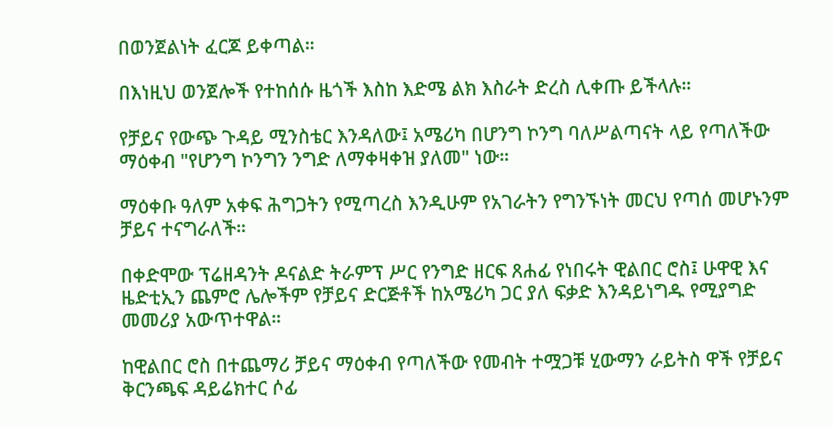በወንጀልነት ፈርጆ ይቀጣል።

በእነዚህ ወንጀሎች የተከሰሱ ዜጎች እስከ እድሜ ልክ እስራት ድረስ ሊቀጡ ይችላሉ።

የቻይና የውጭ ጉዳይ ሚንስቴር እንዳለው፤ አሜሪካ በሆንግ ኮንግ ባለሥልጣናት ላይ የጣለችው ማዕቀብ "የሆንግ ኮንግን ንግድ ለማቀዛቀዝ ያለመ" ነው።

ማዕቀቡ ዓለም አቀፍ ሕግጋትን የሚጣረስ እንዲሁም የአገራትን የግንኙነት መርህ የጣሰ መሆኑንም ቻይና ተናግራለች።

በቀድሞው ፕሬዘዳንት ዶናልድ ትራምፕ ሥር የንግድ ዘርፍ ጸሐፊ የነበሩት ዊልበር ሮስ፤ ሁዋዊ እና ዜድቲኢን ጨምሮ ሌሎችም የቻይና ድርጅቶች ከአሜሪካ ጋር ያለ ፍቃድ እንዳይነግዱ የሚያግድ መመሪያ አውጥተዋል።

ከዊልበር ሮስ በተጨማሪ ቻይና ማዕቀብ የጣለችው የመብት ተሟጋቹ ሂውማን ራይትስ ዋች የቻይና ቅርንጫፍ ዳይሬክተር ሶፊ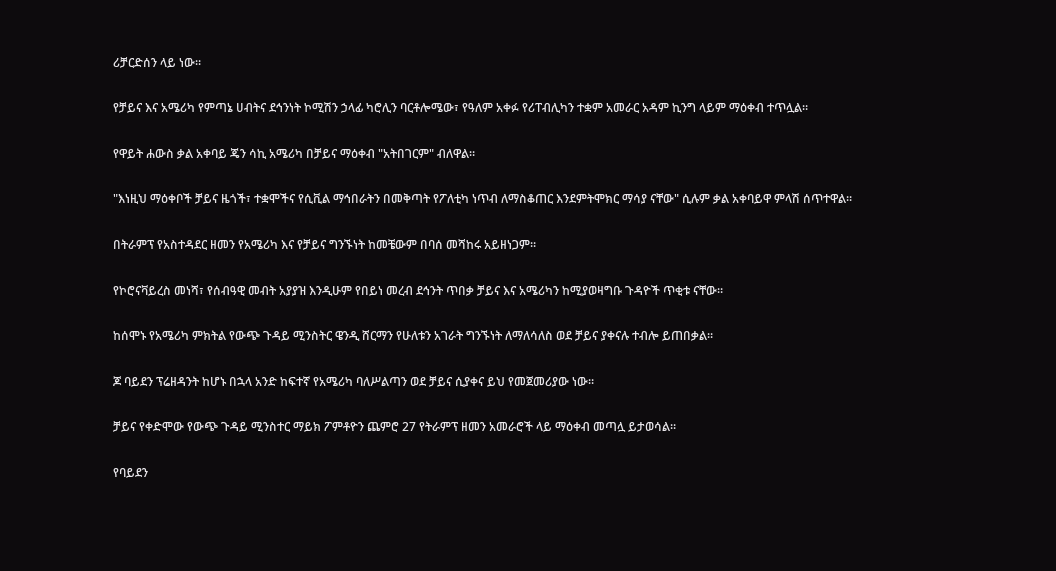ሪቻርድሰን ላይ ነው።

የቻይና እና አሜሪካ የምጣኔ ሀብትና ደኅንነት ኮሚሽን ኃላፊ ካሮሊን ባርቶሎሜው፣ የዓለም አቀፉ የሪፐብሊካን ተቋም አመራር አዳም ኪንግ ላይም ማዕቀብ ተጥሏል።

የዋይት ሐውስ ቃል አቀባይ ጄን ሳኪ አሜሪካ በቻይና ማዕቀብ "አትበገርም" ብለዋል።

"እነዚህ ማዕቀቦች ቻይና ዜጎች፣ ተቋሞችና የሲቪል ማኅበራትን በመቅጣት የፖለቲካ ነጥብ ለማስቆጠር እንደምትሞክር ማሳያ ናቸው" ሲሉም ቃል አቀባይዋ ምላሽ ሰጥተዋል።

በትራምፕ የአስተዳደር ዘመን የአሜሪካ እና የቻይና ግንኙነት ከመቼውም በባሰ መሻከሩ አይዘነጋም።

የኮሮናቫይረስ መነሻ፣ የሰብዓዊ መብት አያያዝ እንዲሁም የበይነ መረብ ደኅንት ጥበቃ ቻይና እና አሜሪካን ከሚያወዛግቡ ጉዳዮች ጥቂቱ ናቸው።

ከሰሞኑ የአሜሪካ ምክትል የውጭ ጉዳይ ሚንስትር ዌንዲ ሸርማን የሁለቱን አገራት ግንኙነት ለማለሳለስ ወደ ቻይና ያቀናሉ ተብሎ ይጠበቃል።

ጆ ባይደን ፕሬዘዳንት ከሆኑ በኋላ አንድ ከፍተኛ የአሜሪካ ባለሥልጣን ወደ ቻይና ሲያቀና ይህ የመጀመሪያው ነው።

ቻይና የቀድሞው የውጭ ጉዳይ ሚንስተር ማይክ ፖምቶዮን ጨምሮ 27 የትራምፕ ዘመን አመራሮች ላይ ማዕቀብ መጣሏ ይታወሳል።

የባይደን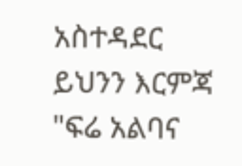አስተዳደር ይህንን እርምጃ "ፍሬ አልባና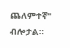ጨለምተኛ" ብሎታል።